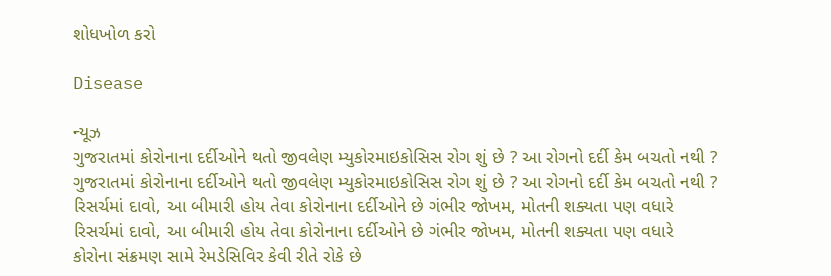શોધખોળ કરો

Disease

ન્યૂઝ
ગુજરાતમાં કોરોનાના દર્દીઓને થતો જીવલેણ મ્યુકોરમાઇકોસિસ રોગ શું છે ? આ રોગનો દર્દી કેમ બચતો નથી ?
ગુજરાતમાં કોરોનાના દર્દીઓને થતો જીવલેણ મ્યુકોરમાઇકોસિસ રોગ શું છે ? આ રોગનો દર્દી કેમ બચતો નથી ?
રિસર્ચમાં દાવો, આ બીમારી હોય તેવા કોરોનાના દર્દીઓને છે ગંભીર જોખમ, મોતની શક્યતા પણ વધારે
રિસર્ચમાં દાવો, આ બીમારી હોય તેવા કોરોનાના દર્દીઓને છે ગંભીર જોખમ, મોતની શક્યતા પણ વધારે
કોરોના સંક્રમણ સામે રેમડેસિવિર કેવી રીતે રોકે છે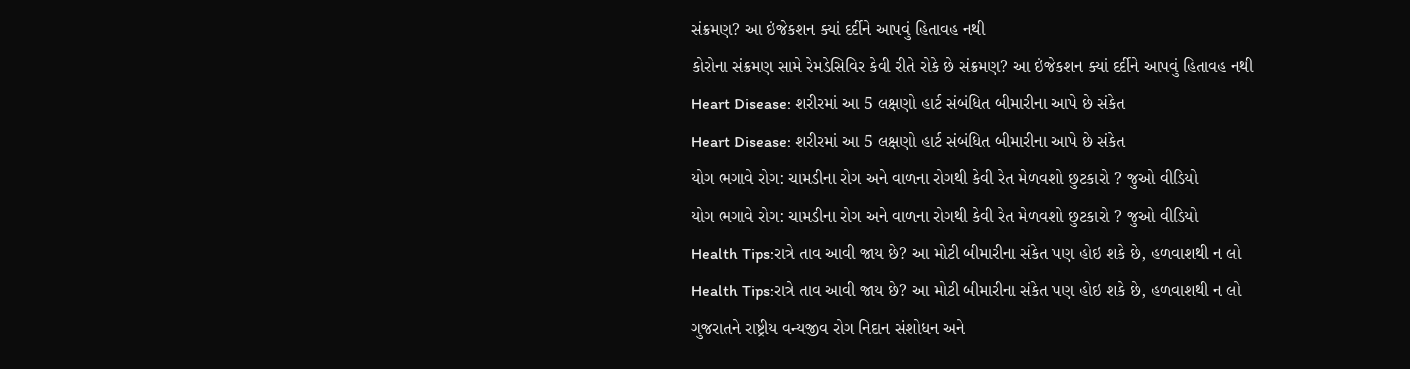સંક્રમણ? આ ઇંજેકશન ક્યાં દર્દીને આપવું હિતાવહ નથી
કોરોના સંક્રમણ સામે રેમડેસિવિર કેવી રીતે રોકે છે સંક્રમણ? આ ઇંજેકશન ક્યાં દર્દીને આપવું હિતાવહ નથી
Heart Disease: શરીરમાં આ 5 લક્ષણો હાર્ટ સંબંધિત બીમારીના આપે છે સંકેત
Heart Disease: શરીરમાં આ 5 લક્ષણો હાર્ટ સંબંધિત બીમારીના આપે છે સંકેત
યોગ ભગાવે રોગ: ચામડીના રોગ અને વાળના રોગથી કેવી રેત મેળવશો છુટકારો ? જુઓ વીડિયો
યોગ ભગાવે રોગ: ચામડીના રોગ અને વાળના રોગથી કેવી રેત મેળવશો છુટકારો ? જુઓ વીડિયો
Health Tips:રાત્રે તાવ આવી જાય છે? આ મોટી બીમારીના સંકેત પણ હોઇ શકે છે, હળવાશથી ન લો
Health Tips:રાત્રે તાવ આવી જાય છે? આ મોટી બીમારીના સંકેત પણ હોઇ શકે છે, હળવાશથી ન લો
ગુજરાતને રાષ્ટ્રીય વન્યજીવ રોગ નિદાન સંશોધન અને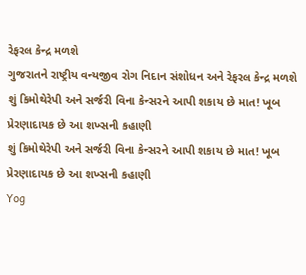રેફરલ કેન્દ્ર મળશે
ગુજરાતને રાષ્ટ્રીય વન્યજીવ રોગ નિદાન સંશોધન અને રેફરલ કેન્દ્ર મળશે
શું કિમોથેરેપી અને સર્જરી વિના કેન્સરને આપી શકાય છે માત! ખૂબ પ્રેરણાદાયક છે આ શખ્સની કહાણી
શું કિમોથેરેપી અને સર્જરી વિના કેન્સરને આપી શકાય છે માત! ખૂબ પ્રેરણાદાયક છે આ શખ્સની કહાણી
Yog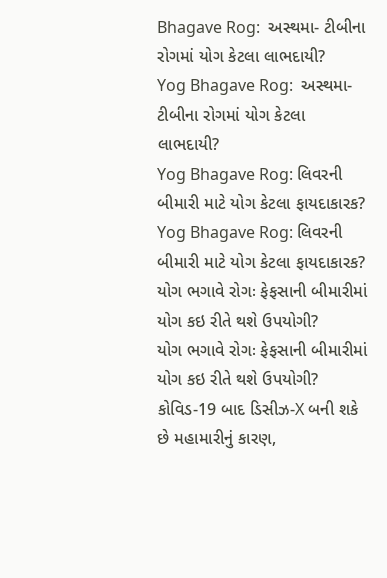Bhagave Rog:  અસ્થમા- ટીબીના રોગમાં યોગ કેટલા લાભદાયી?
Yog Bhagave Rog:  અસ્થમા- ટીબીના રોગમાં યોગ કેટલા લાભદાયી?
Yog Bhagave Rog: લિવરની બીમારી માટે યોગ કેટલા ફાયદાકારક?
Yog Bhagave Rog: લિવરની બીમારી માટે યોગ કેટલા ફાયદાકારક?
યોગ ભગાવે રોગઃ ફેફસાની બીમારીમાં યોગ કઇ રીતે થશે ઉપયોગી?
યોગ ભગાવે રોગઃ ફેફસાની બીમારીમાં યોગ કઇ રીતે થશે ઉપયોગી?
કોવિડ-19 બાદ ડિસીઝ-X બની શકે છે મહામારીનું કારણ,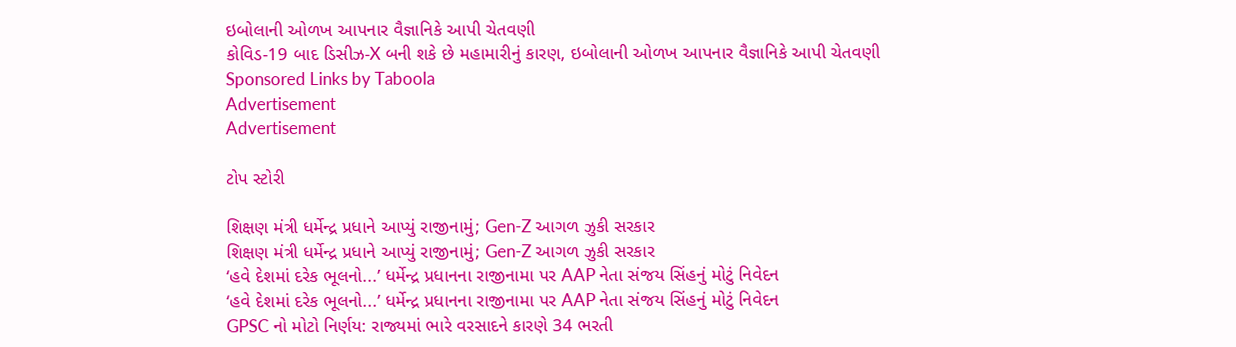ઇબોલાની ઓળખ આપનાર વૈજ્ઞાનિકે આપી ચેતવણી
કોવિડ-19 બાદ ડિસીઝ-X બની શકે છે મહામારીનું કારણ, ઇબોલાની ઓળખ આપનાર વૈજ્ઞાનિકે આપી ચેતવણી
Sponsored Links by Taboola
Advertisement
Advertisement

ટોપ સ્ટોરી

શિક્ષણ મંત્રી ધર્મેન્દ્ર પ્રધાને આપ્યું રાજીનામું; Gen-Z આગળ ઝુકી સરકાર
શિક્ષણ મંત્રી ધર્મેન્દ્ર પ્રધાને આપ્યું રાજીનામું; Gen-Z આગળ ઝુકી સરકાર
‘હવે દેશમાં દરેક ભૂલનો...’ ધર્મેન્દ્ર પ્રધાનના રાજીનામા પર AAP નેતા સંજય સિંહનું મોટું નિવેદન
‘હવે દેશમાં દરેક ભૂલનો...’ ધર્મેન્દ્ર પ્રધાનના રાજીનામા પર AAP નેતા સંજય સિંહનું મોટું નિવેદન
GPSC નો મોટો નિર્ણય: રાજ્યમાં ભારે વરસાદને કારણે 34 ભરતી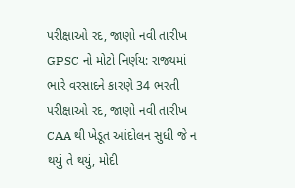પરીક્ષાઓ રદ, જાણો નવી તારીખ
GPSC નો મોટો નિર્ણય: રાજ્યમાં ભારે વરસાદને કારણે 34 ભરતી પરીક્ષાઓ રદ, જાણો નવી તારીખ
CAA થી ખેડૂત આંદોલન સુધી જે ન થયું તે થયું, મોદી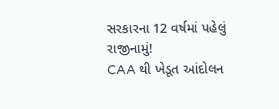સરકારના 12 વર્ષમાં પહેલું રાજીનામું!
CAA થી ખેડૂત આંદોલન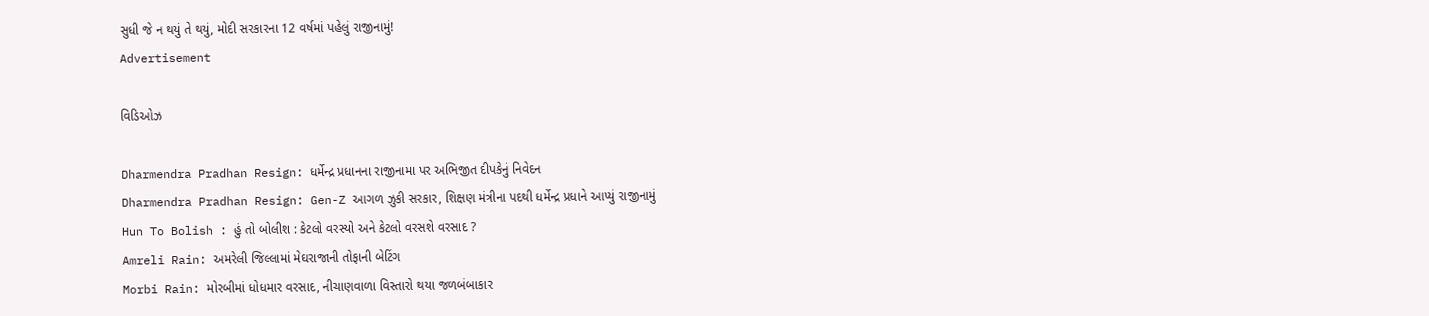સુધી જે ન થયું તે થયું, મોદી સરકારના 12 વર્ષમાં પહેલું રાજીનામું!
Advertisement

વિડિઓઝ

Dharmendra Pradhan Resign: ધર્મેન્દ્ર પ્રધાનના રાજીનામા પર અભિજીત દીપકેનું નિવેદન
Dharmendra Pradhan Resign: Gen-Z આગળ ઝુકી સરકાર, શિક્ષણ મંત્રીના પદથી ધર્મેન્દ્ર પ્રધાને આપ્યું રાજીનામું
Hun To Bolish : હું તો બોલીશ : કેટલો વરસ્યો અને કેટલો વરસશે વરસાદ ?
Amreli Rain: અમરેલી જિલ્લામાં મેઘરાજાની તોફાની બેટિંગ
Morbi Rain: મોરબીમાં ધોધમાર વરસાદ, નીચાણવાળા વિસ્તારો થયા જળબંબાકાર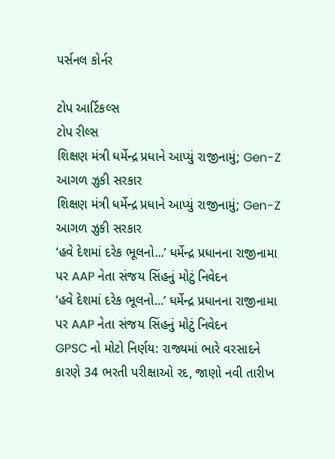પર્સનલ કોર્નર

ટોપ આર્ટિકલ્સ
ટોપ રીલ્સ
શિક્ષણ મંત્રી ધર્મેન્દ્ર પ્રધાને આપ્યું રાજીનામું; Gen-Z આગળ ઝુકી સરકાર
શિક્ષણ મંત્રી ધર્મેન્દ્ર પ્રધાને આપ્યું રાજીનામું; Gen-Z આગળ ઝુકી સરકાર
‘હવે દેશમાં દરેક ભૂલનો...’ ધર્મેન્દ્ર પ્રધાનના રાજીનામા પર AAP નેતા સંજય સિંહનું મોટું નિવેદન
‘હવે દેશમાં દરેક ભૂલનો...’ ધર્મેન્દ્ર પ્રધાનના રાજીનામા પર AAP નેતા સંજય સિંહનું મોટું નિવેદન
GPSC નો મોટો નિર્ણય: રાજ્યમાં ભારે વરસાદને કારણે 34 ભરતી પરીક્ષાઓ રદ, જાણો નવી તારીખ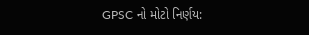GPSC નો મોટો નિર્ણય: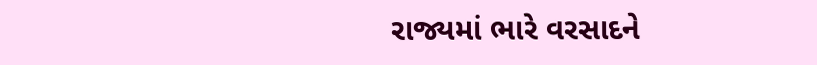રાજ્યમાં ભારે વરસાદને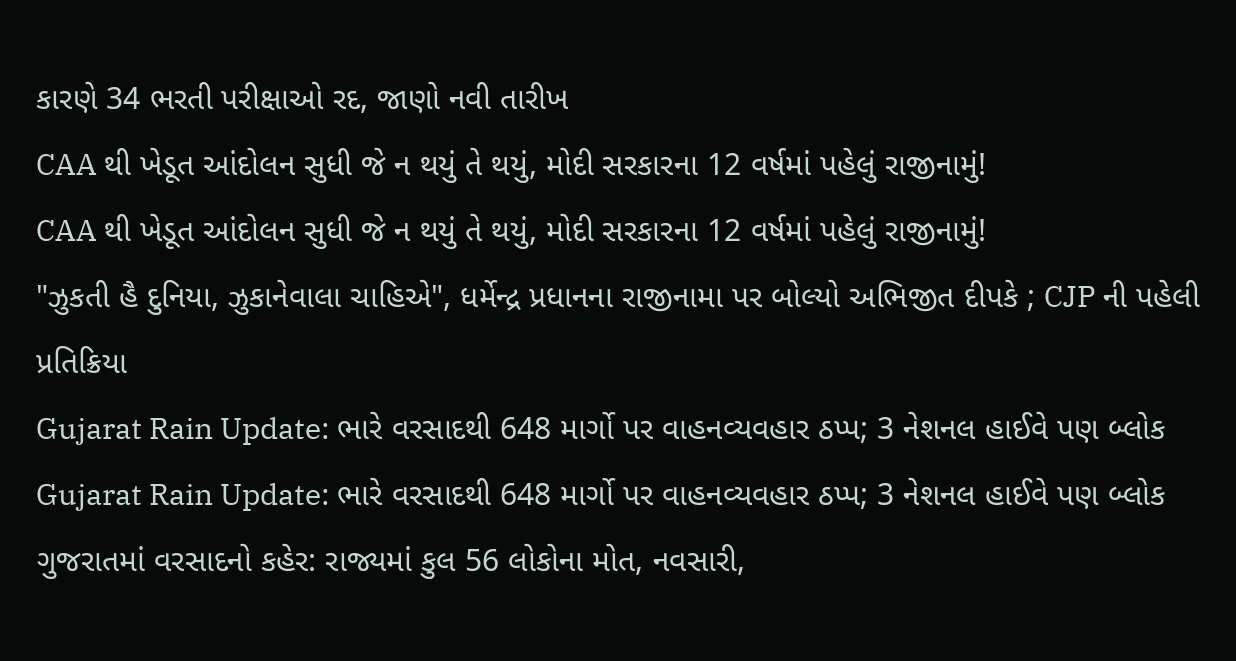કારણે 34 ભરતી પરીક્ષાઓ રદ, જાણો નવી તારીખ
CAA થી ખેડૂત આંદોલન સુધી જે ન થયું તે થયું, મોદી સરકારના 12 વર્ષમાં પહેલું રાજીનામું!
CAA થી ખેડૂત આંદોલન સુધી જે ન થયું તે થયું, મોદી સરકારના 12 વર્ષમાં પહેલું રાજીનામું!
"ઝુકતી હૈ દુનિયા, ઝુકાનેવાલા ચાહિએ", ધર્મેન્દ્ર પ્રધાનના રાજીનામા પર બોલ્યો અભિજીત દીપકે ; CJP ની પહેલી પ્રતિક્રિયા
Gujarat Rain Update: ભારે વરસાદથી 648 માર્ગો પર વાહનવ્યવહાર ઠપ્પ; 3 નેશનલ હાઈવે પણ બ્લોક
Gujarat Rain Update: ભારે વરસાદથી 648 માર્ગો પર વાહનવ્યવહાર ઠપ્પ; 3 નેશનલ હાઈવે પણ બ્લોક
ગુજરાતમાં વરસાદનો કહેર: રાજ્યમાં કુલ 56 લોકોના મોત, નવસારી,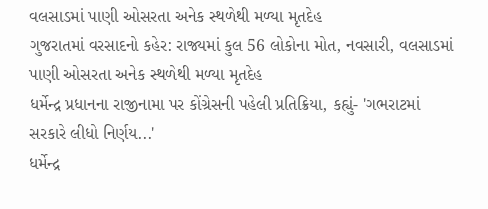વલસાડમાં પાણી ઓસરતા અનેક સ્થળેથી મળ્યા મૃતદેહ
ગુજરાતમાં વરસાદનો કહેર: રાજ્યમાં કુલ 56 લોકોના મોત, નવસારી, વલસાડમાં પાણી ઓસરતા અનેક સ્થળેથી મળ્યા મૃતદેહ
ધર્મેન્દ્ર પ્રધાનના રાજીનામા પર કોંગ્રેસની પહેલી પ્રતિક્રિયા, કહ્યું- 'ગભરાટમાં સરકારે લીધો નિર્ણય...'
ધર્મેન્દ્ર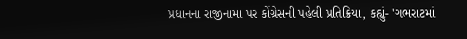પ્રધાનના રાજીનામા પર કોંગ્રેસની પહેલી પ્રતિક્રિયા, કહ્યું- 'ગભરાટમાં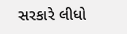સરકારે લીધો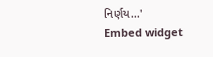નિર્ણય...'
Embed widget